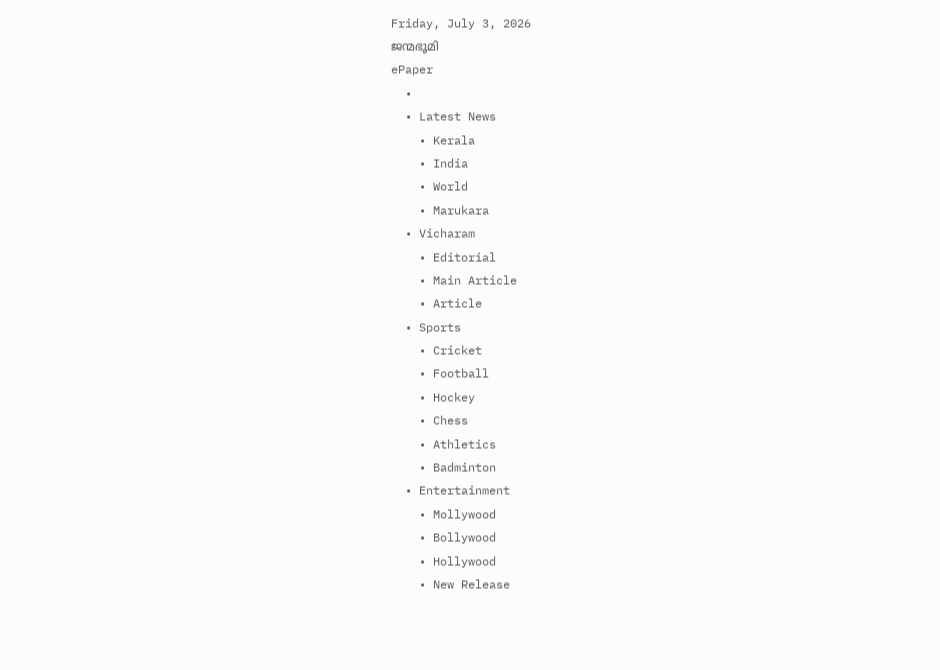Friday, July 3, 2026
ജന്മഭൂമി
ePaper
  •
  • Latest News
    • Kerala
    • India
    • World
    • Marukara
  • Vicharam
    • Editorial
    • Main Article
    • Article
  • Sports
    • Cricket
    • Football
    • Hockey
    • Chess
    • Athletics
    • Badminton
  • Entertainment
    • Mollywood
    • Bollywood
    • Hollywood
    • New Release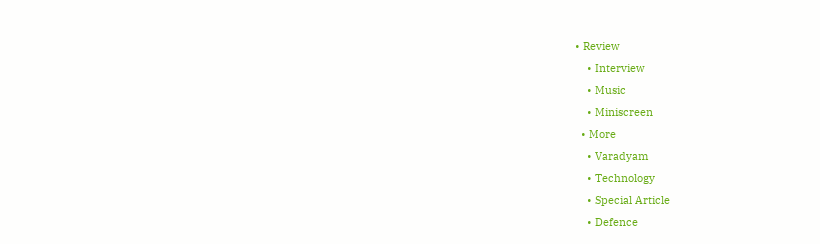• Review
    • Interview
    • Music
    • Miniscreen
  • More
    • Varadyam
    • Technology
    • Special Article
    • Defence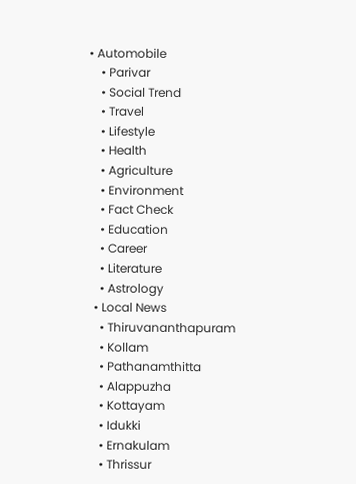• Automobile
    • Parivar
    • Social Trend
    • Travel
    • Lifestyle
    • Health
    • Agriculture
    • Environment
    • Fact Check
    • Education
    • Career
    • Literature
    • Astrology
  • Local News
    • Thiruvananthapuram
    • Kollam
    • Pathanamthitta
    • Alappuzha
    • Kottayam
    • Idukki
    • Ernakulam
    • Thrissur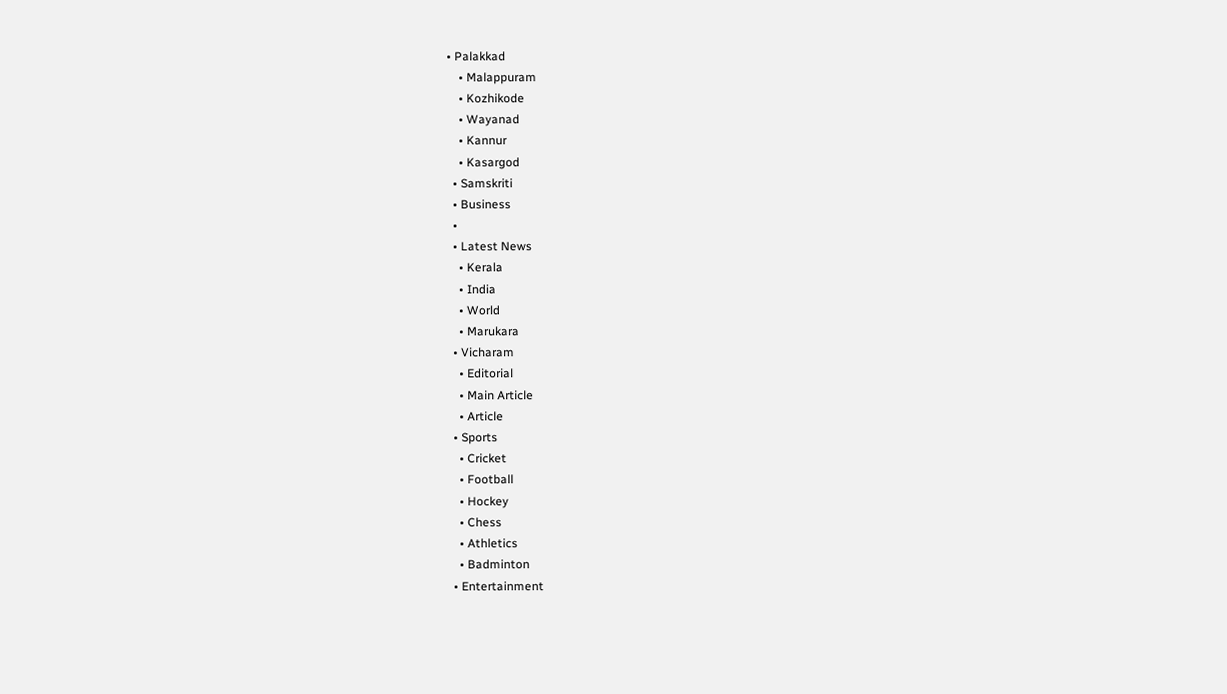• Palakkad
    • Malappuram
    • Kozhikode
    • Wayanad
    • Kannur
    • Kasargod
  • Samskriti
  • Business
  •
  • Latest News
    • Kerala
    • India
    • World
    • Marukara
  • Vicharam
    • Editorial
    • Main Article
    • Article
  • Sports
    • Cricket
    • Football
    • Hockey
    • Chess
    • Athletics
    • Badminton
  • Entertainment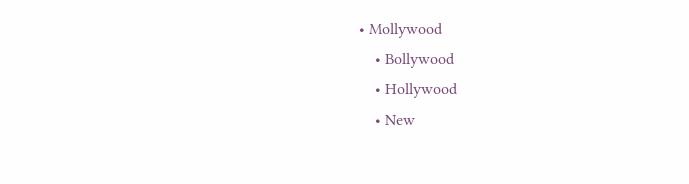• Mollywood
    • Bollywood
    • Hollywood
    • New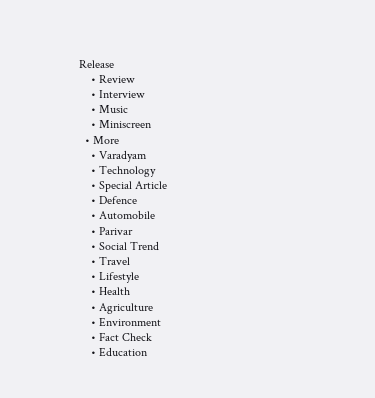Release
    • Review
    • Interview
    • Music
    • Miniscreen
  • More
    • Varadyam
    • Technology
    • Special Article
    • Defence
    • Automobile
    • Parivar
    • Social Trend
    • Travel
    • Lifestyle
    • Health
    • Agriculture
    • Environment
    • Fact Check
    • Education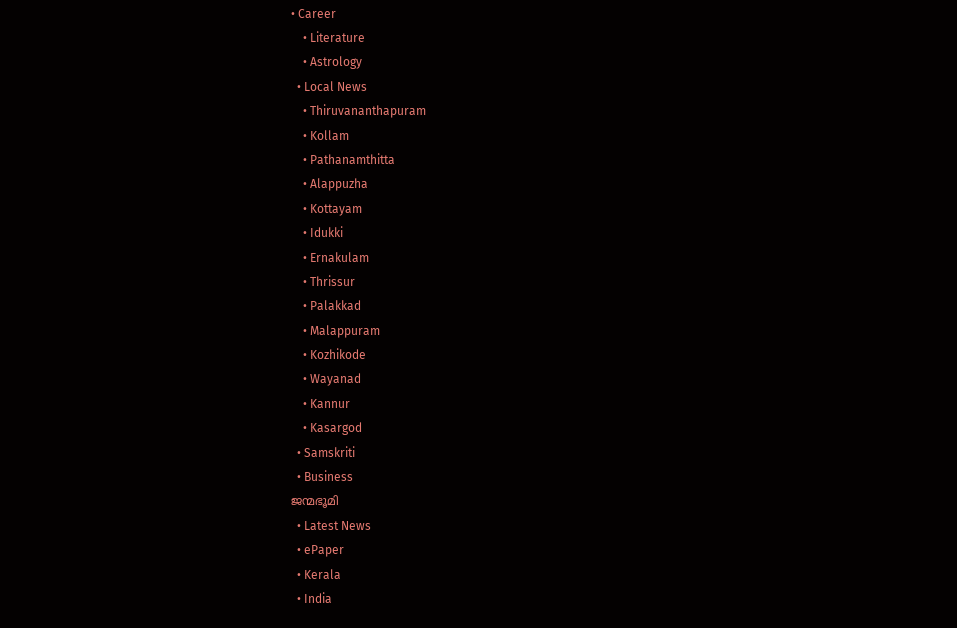• Career
    • Literature
    • Astrology
  • Local News
    • Thiruvananthapuram
    • Kollam
    • Pathanamthitta
    • Alappuzha
    • Kottayam
    • Idukki
    • Ernakulam
    • Thrissur
    • Palakkad
    • Malappuram
    • Kozhikode
    • Wayanad
    • Kannur
    • Kasargod
  • Samskriti
  • Business
ജന്മഭൂമി
  • Latest News
  • ePaper
  • Kerala
  • India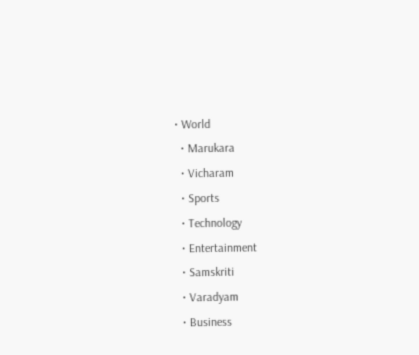• World
  • Marukara
  • Vicharam
  • Sports
  • Technology
  • Entertainment
  • Samskriti
  • Varadyam
  • Business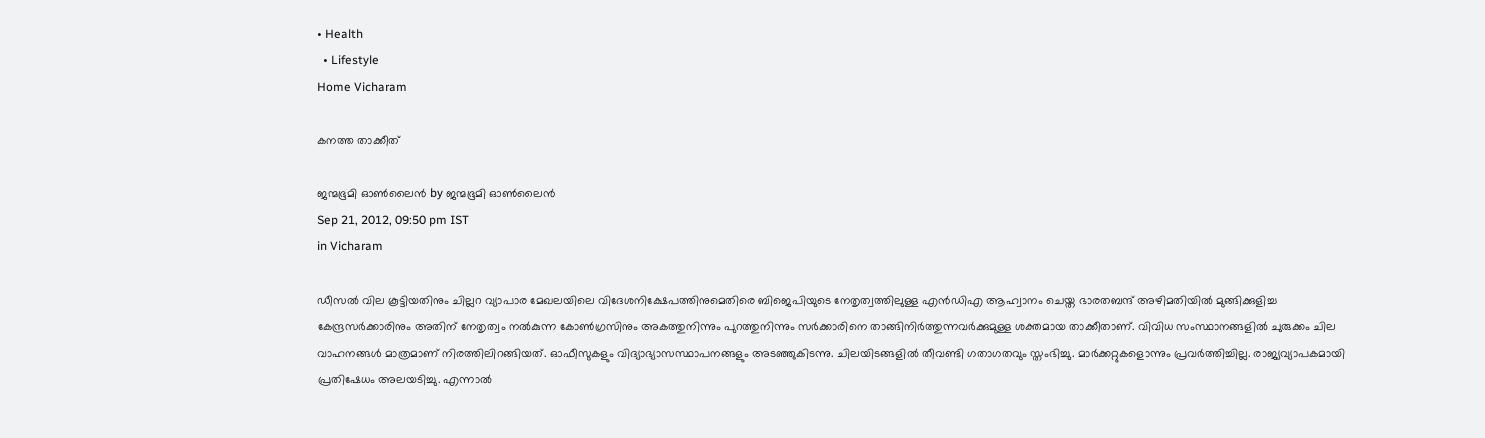• Health
  • Lifestyle
Home Vicharam

കനത്ത താക്കീത്‌

ജന്മഭൂമി ഓണ്‍ലൈന്‍ by ജന്മഭൂമി ഓണ്‍ലൈന്‍
Sep 21, 2012, 09:50 pm IST
in Vicharam

ഡീസല്‍ വില കൂട്ടിയതിനും ചില്ലറ വ്യാപാര മേഖലയിലെ വിദേശനിക്ഷേപത്തിനുമെതിരെ ബിജെപിയുടെ നേതൃത്വത്തിലുള്ള എന്‍ഡിഎ ആഹ്വാനം ചെയ്ത ഭാരതബന്ദ്‌ അഴിമതിയില്‍ മുങ്ങിക്കുളിച്ച കേന്ദ്രസര്‍ക്കാരിനും അതിന്‌ നേതൃത്വം നല്‍കുന്ന കോണ്‍ഗ്രസിനും അകത്തുനിന്നും പുറത്തുനിന്നും സര്‍ക്കാരിനെ താങ്ങിനിര്‍ത്തുന്നവര്‍ക്കുമുള്ള ശക്തമായ താക്കീതാണ്‌. വിവിധ സംസ്ഥാനങ്ങളില്‍ ചുരുക്കം ചില വാഹനങ്ങള്‍ മാത്രമാണ്‌ നിരത്തിലിറങ്ങിയത്‌. ഓഫീസുകളും വിദ്യാഭ്യാസസ്ഥാപനങ്ങളും അടഞ്ഞുകിടന്നു. ചിലയിടങ്ങളില്‍ തീവണ്ടി ഗതാഗതവും സ്തംഭിച്ചു. മാര്‍ക്കറ്റുകളൊന്നും പ്രവര്‍ത്തിച്ചില്ല. രാജ്യവ്യാപകമായി പ്രതിഷേധം അലയടിച്ചു. എന്നാല്‍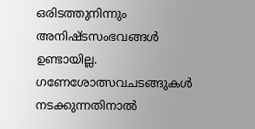ഒരിടത്തുനിന്നും അനിഷ്ടസംഭവങ്ങള്‍ ഉണ്ടായില്ല. ഗണേശോത്സവചടങ്ങുകള്‍ നടക്കുന്നതിനാല്‍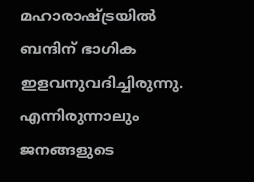മഹാരാഷ്‌ട്രയില്‍ ബന്ദിന്‌ ഭാഗിക ഇളവനുവദിച്ചിരുന്നു. എന്നിരുന്നാലും ജനങ്ങളുടെ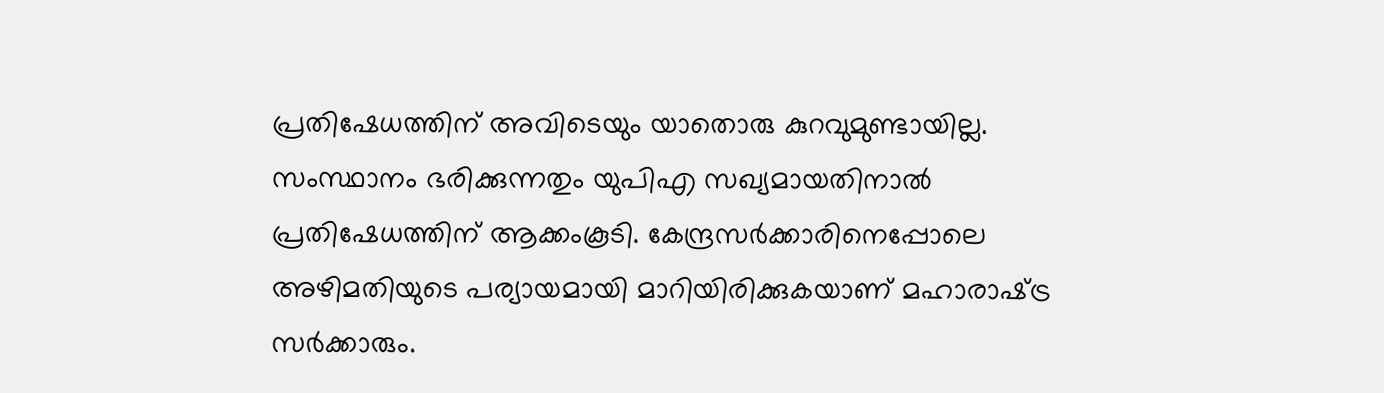പ്രതിഷേധത്തിന്‌ അവിടെയും യാതൊരു കുറവുമുണ്ടായില്ല. സംസ്ഥാനം ഭരിക്കുന്നതും യുപിഎ സഖ്യമായതിനാല്‍ പ്രതിഷേധത്തിന്‌ ആക്കംകൂടി. കേന്ദ്രസര്‍ക്കാരിനെപ്പോലെ അഴിമതിയുടെ പര്യായമായി മാറിയിരിക്കുകയാണ്‌ മഹാരാഷ്‌ട്ര സര്‍ക്കാരും.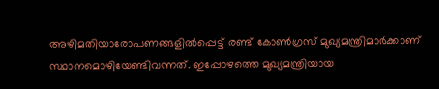അഴിമതിയാരോപണങ്ങളില്‍പ്പെട്ട്‌ രണ്ട്‌ കോണ്‍ഗ്രസ്‌ മുഖ്യമന്ത്രിമാര്‍ക്കാണ്‌ സ്ഥാനമൊഴിയേണ്ടിവന്നത്‌. ഇപ്പോഴത്തെ മുഖ്യമന്ത്രിയായ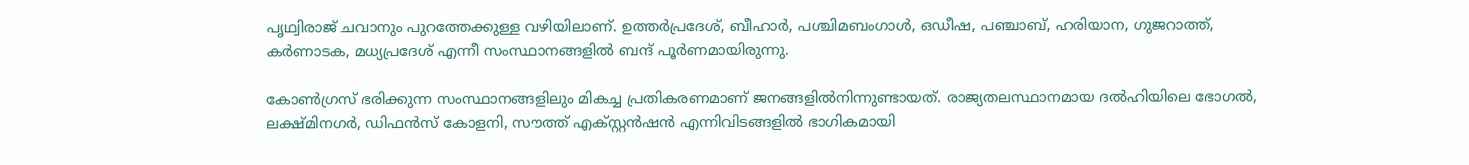പൃഥ്വിരാജ്‌ ചവാനും പുറത്തേക്കുള്ള വഴിയിലാണ്‌. ഉത്തര്‍പ്രദേശ്‌, ബീഹാര്‍, പശ്ചിമബംഗാള്‍, ഒഡീഷ, പഞ്ചാബ്‌, ഹരിയാന, ഗുജറാത്ത്‌, കര്‍ണാടക, മധ്യപ്രദേശ്‌ എന്നീ സംസ്ഥാനങ്ങളില്‍ ബന്ദ്‌ പൂര്‍ണമായിരുന്നു.

കോണ്‍ഗ്രസ്‌ ഭരിക്കുന്ന സംസ്ഥാനങ്ങളിലും മികച്ച പ്രതികരണമാണ്‌ ജനങ്ങളില്‍നിന്നുണ്ടായത്‌. രാജ്യതലസ്ഥാനമായ ദല്‍ഹിയിലെ ഭോഗല്‍, ലക്ഷ്മിനഗര്‍, ഡിഫന്‍സ്‌ കോളനി, സൗത്ത്‌ എക്സ്റ്റന്‍ഷന്‍ എന്നിവിടങ്ങളില്‍ ഭാഗികമായി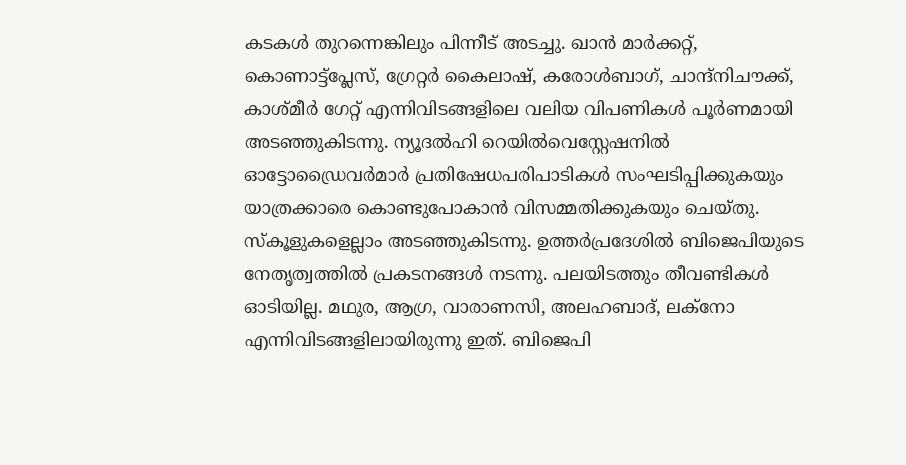കടകള്‍ തുറന്നെങ്കിലും പിന്നീട്‌ അടച്ചു. ഖാന്‍ മാര്‍ക്കറ്റ്‌, കൊണാട്ട്പ്ലേസ്‌, ഗ്രേറ്റര്‍ കൈലാഷ്‌, കരോള്‍ബാഗ്‌, ചാന്ദ്നിചൗക്ക്‌, കാശ്മീര്‍ ഗേറ്റ്‌ എന്നിവിടങ്ങളിലെ വലിയ വിപണികള്‍ പൂര്‍ണമായി അടഞ്ഞുകിടന്നു. ന്യൂദല്‍ഹി റെയില്‍വെസ്റ്റേഷനില്‍ ഓട്ടോഡ്രൈവര്‍മാര്‍ പ്രതിഷേധപരിപാടികള്‍ സംഘടിപ്പിക്കുകയും യാത്രക്കാരെ കൊണ്ടുപോകാന്‍ വിസമ്മതിക്കുകയും ചെയ്തു.
സ്കൂളുകളെല്ലാം അടഞ്ഞുകിടന്നു. ഉത്തര്‍പ്രദേശില്‍ ബിജെപിയുടെ നേതൃത്വത്തില്‍ പ്രകടനങ്ങള്‍ നടന്നു. പലയിടത്തും തീവണ്ടികള്‍ ഓടിയില്ല. മഥുര, ആഗ്ര, വാരാണസി, അലഹബാദ്‌, ലക്നോ എന്നിവിടങ്ങളിലായിരുന്നു ഇത്‌. ബിജെപി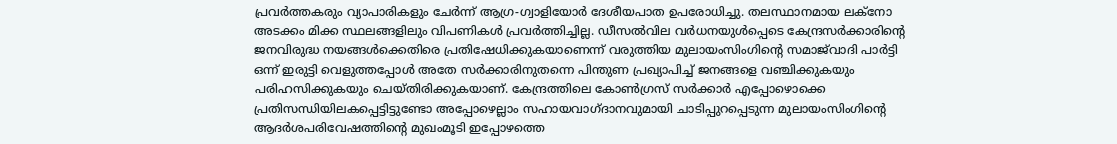പ്രവര്‍ത്തകരും വ്യാപാരികളും ചേര്‍ന്ന്‌ ആഗ്ര-ഗ്വാളിയോര്‍ ദേശീയപാത ഉപരോധിച്ചു. തലസ്ഥാനമായ ലക്നോ അടക്കം മിക്ക സ്ഥലങ്ങളിലും വിപണികള്‍ പ്രവര്‍ത്തിച്ചില്ല. ഡീസല്‍വില വര്‍ധനയുള്‍പ്പെടെ കേന്ദ്രസര്‍ക്കാരിന്റെ ജനവിരുദ്ധ നയങ്ങള്‍ക്കെതിരെ പ്രതിഷേധിക്കുകയാണെന്ന്‌ വരുത്തിയ മുലായംസിംഗിന്റെ സമാജ്‌വാദി പാര്‍ട്ടി ഒന്ന്‌ ഇരുട്ടി വെളുത്തപ്പോള്‍ അതേ സര്‍ക്കാരിനുതന്നെ പിന്തുണ പ്രഖ്യാപിച്ച്‌ ജനങ്ങളെ വഞ്ചിക്കുകയും പരിഹസിക്കുകയും ചെയ്തിരിക്കുകയാണ്‌. കേന്ദ്രത്തിലെ കോണ്‍ഗ്രസ്‌ സര്‍ക്കാര്‍ എപ്പോഴൊക്കെ പ്രതിസന്ധിയിലകപ്പെട്ടിട്ടുണ്ടോ അപ്പോഴെല്ലാം സഹായവാഗ്ദാനവുമായി ചാടിപ്പുറപ്പെടുന്ന മുലായംസിംഗിന്റെ ആദര്‍ശപരിവേഷത്തിന്റെ മുഖംമൂടി ഇപ്പോഴത്തെ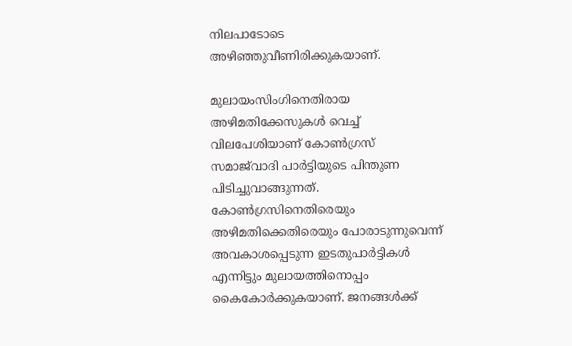നിലപാടോടെ അഴിഞ്ഞുവീണിരിക്കുകയാണ്‌.

മുലായംസിംഗിനെതിരായ അഴിമതിക്കേസുകള്‍ വെച്ച്‌ വിലപേശിയാണ്‌ കോണ്‍ഗ്രസ്‌ സമാജ്‌വാദി പാര്‍ട്ടിയുടെ പിന്തുണ പിടിച്ചുവാങ്ങുന്നത്‌. കോണ്‍ഗ്രസിനെതിരെയും അഴിമതിക്കെതിരെയും പോരാടുന്നുവെന്ന്‌ അവകാശപ്പെടുന്ന ഇടതുപാര്‍ട്ടികള്‍ എന്നിട്ടും മുലായത്തിനൊപ്പം കൈകോര്‍ക്കുകയാണ്‌. ജനങ്ങള്‍ക്ക്‌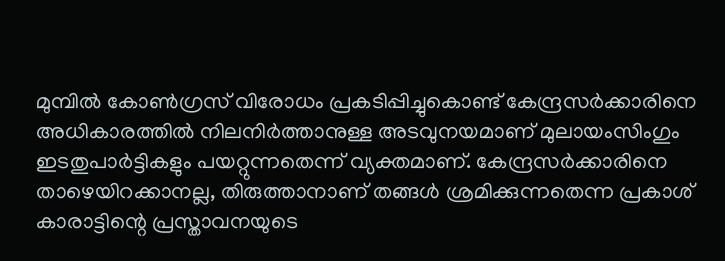മുമ്പില്‍ കോണ്‍ഗ്രസ്‌ വിരോധം പ്രകടിപ്പിച്ചുകൊണ്ട്‌ കേന്ദ്രസര്‍ക്കാരിനെ അധികാരത്തില്‍ നിലനിര്‍ത്താനുള്ള അടവുനയമാണ്‌ മുലായംസിംഗും ഇടതുപാര്‍ട്ടികളും പയറ്റുന്നതെന്ന്‌ വ്യക്തമാണ്‌. കേന്ദ്രസര്‍ക്കാരിനെ താഴെയിറക്കാനല്ല, തിരുത്താനാണ്‌ തങ്ങള്‍ ശ്രമിക്കുന്നതെന്ന പ്രകാശ്‌ കാരാട്ടിന്റെ പ്രസ്താവനയുടെ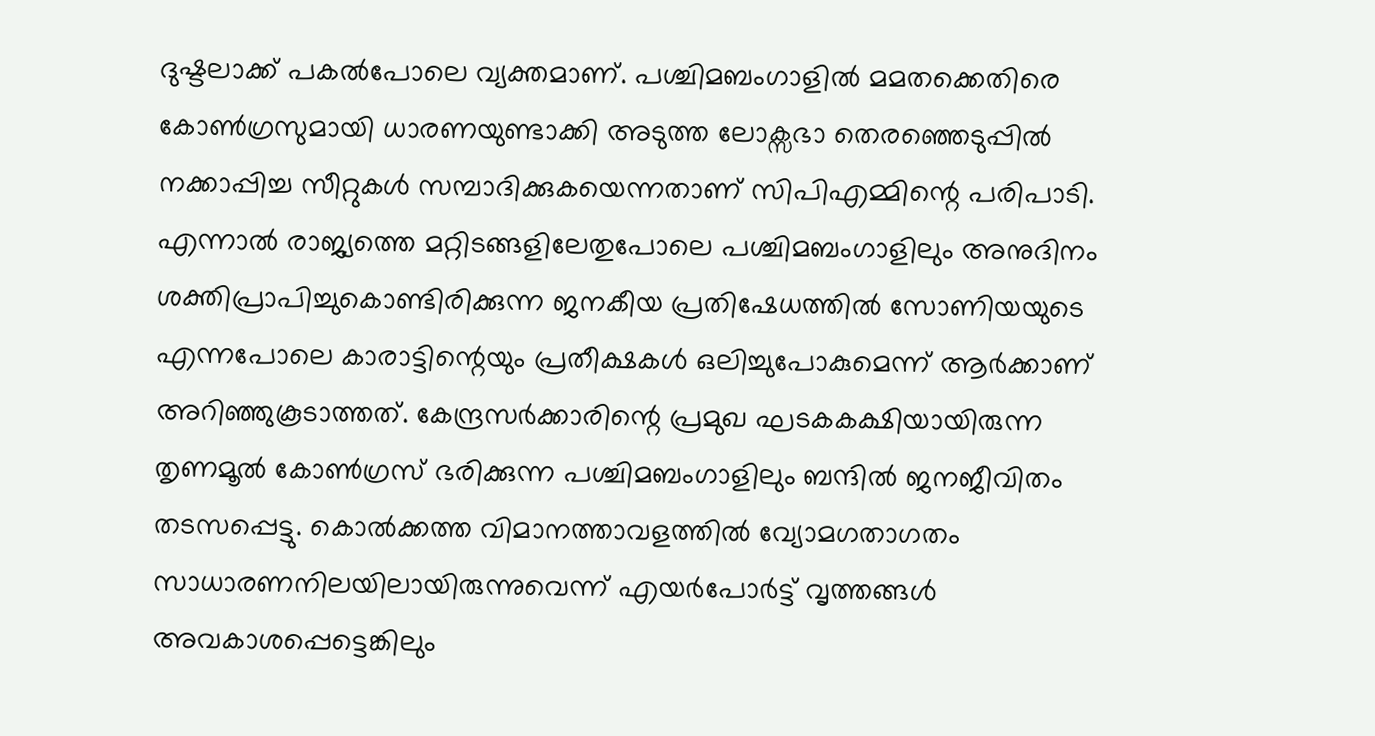ദുഷ്ടലാക്ക്‌ പകല്‍പോലെ വ്യക്തമാണ്‌. പശ്ചിമബംഗാളില്‍ മമതക്കെതിരെ കോണ്‍ഗ്രസുമായി ധാരണയുണ്ടാക്കി അടുത്ത ലോക്സഭാ തെരഞ്ഞെടുപ്പില്‍ നക്കാപ്പിച്ച സീറ്റുകള്‍ സമ്പാദിക്കുകയെന്നതാണ്‌ സിപിഎമ്മിന്റെ പരിപാടി. എന്നാല്‍ രാജ്യത്തെ മറ്റിടങ്ങളിലേതുപോലെ പശ്ചിമബംഗാളിലും അനുദിനം ശക്തിപ്രാപിച്ചുകൊണ്ടിരിക്കുന്ന ജനകീയ പ്രതിഷേധത്തില്‍ സോണിയയുടെ എന്നപോലെ കാരാട്ടിന്റെയും പ്രതീക്ഷകള്‍ ഒലിച്ചുപോകുമെന്ന്‌ ആര്‍ക്കാണ്‌ അറിഞ്ഞുകൂടാത്തത്‌. കേന്ദ്രസര്‍ക്കാരിന്റെ പ്രമുഖ ഘടകകക്ഷിയായിരുന്ന തൃണമൂല്‍ കോണ്‍ഗ്രസ്‌ ഭരിക്കുന്ന പശ്ചിമബംഗാളിലും ബന്ദില്‍ ജനജീവിതം തടസപ്പെട്ടു. കൊല്‍ക്കത്ത വിമാനത്താവളത്തില്‍ വ്യോമഗതാഗതം സാധാരണനിലയിലായിരുന്നുവെന്ന്‌ എയര്‍പോര്‍ട്ട്‌ വൃത്തങ്ങള്‍ അവകാശപ്പെട്ടെങ്കിലും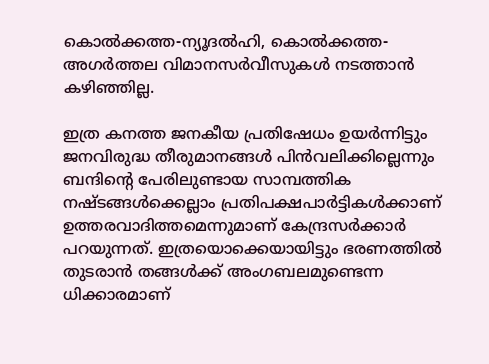കൊല്‍ക്കത്ത-ന്യൂദല്‍ഹി, കൊല്‍ക്കത്ത-അഗര്‍ത്തല വിമാനസര്‍വീസുകള്‍ നടത്താന്‍ കഴിഞ്ഞില്ല.

ഇത്ര കനത്ത ജനകീയ പ്രതിഷേധം ഉയര്‍ന്നിട്ടും ജനവിരുദ്ധ തീരുമാനങ്ങള്‍ പിന്‍വലിക്കില്ലെന്നും ബന്ദിന്റെ പേരിലുണ്ടായ സാമ്പത്തിക നഷ്ടങ്ങള്‍ക്കെല്ലാം പ്രതിപക്ഷപാര്‍ട്ടികള്‍ക്കാണ്‌ ഉത്തരവാദിത്തമെന്നുമാണ്‌ കേന്ദ്രസര്‍ക്കാര്‍ പറയുന്നത്‌. ഇത്രയൊക്കെയായിട്ടും ഭരണത്തില്‍ തുടരാന്‍ തങ്ങള്‍ക്ക്‌ അംഗബലമുണ്ടെന്ന ധിക്കാരമാണ്‌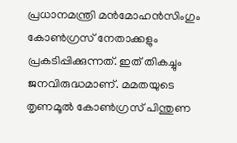പ്രധാനമന്ത്രി മന്‍മോഹന്‍സിംഗും കോണ്‍ഗ്രസ്‌ നേതാക്കളും പ്രകടിപ്പിക്കുന്നത്‌. ഇത്‌ തികച്ചും ജനവിരുദ്ധമാണ്‌. മമതയുടെ തൃണമൂല്‍ കോണ്‍ഗ്രസ്‌ പിന്തുണ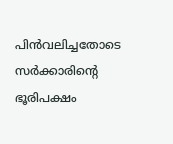പിന്‍വലിച്ചതോടെ സര്‍ക്കാരിന്റെ ഭൂരിപക്ഷം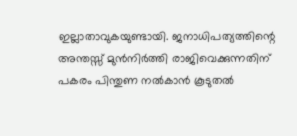ഇല്ലാതാവുകയുണ്ടായി. ജനാധിപത്യത്തിന്റെ അന്തസ്സ്‌ മുന്‍നിര്‍ത്തി രാജിവെക്കുന്നതിന്‌ പകരം പിന്തുണ നല്‍കാന്‍ കൂടുതല്‍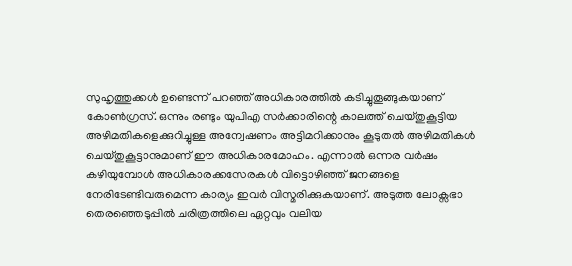സുഹൃത്തുക്കള്‍ ഉണ്ടെന്ന്‌ പറഞ്ഞ്‌ അധികാരത്തില്‍ കടിച്ചുതൂങ്ങുകയാണ്‌ കോണ്‍ഗ്രസ്‌. ഒന്നും രണ്ടും യുപിഎ സര്‍ക്കാരിന്റെ കാലത്ത്‌ ചെയ്തുകൂട്ടിയ അഴിമതികളെക്കുറിച്ചുള്ള അന്വേഷണം അട്ടിമറിക്കാനും കൂടുതല്‍ അഴിമതികള്‍ ചെയ്തുകൂട്ടാനുമാണ്‌ ഈ അധികാരമോഹം. എന്നാല്‍ ഒന്നര വര്‍ഷം കഴിയുമ്പോള്‍ അധികാരക്കസേരകള്‍ വിട്ടൊഴിഞ്ഞ്‌ ജനങ്ങളെ നേരിടേണ്ടിവരുമെന്ന കാര്യം ഇവര്‍ വിസ്മരിക്കുകയാണ്‌. അടുത്ത ലോക്സഭാ തെരഞ്ഞെടുപ്പില്‍ ചരിത്രത്തിലെ ഏറ്റവും വലിയ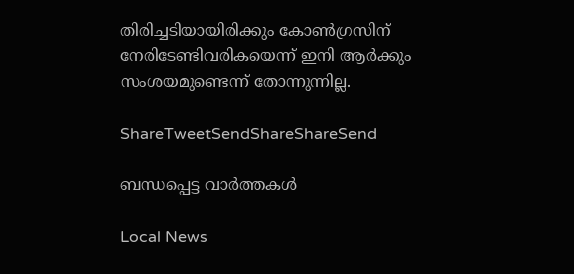തിരിച്ചടിയായിരിക്കും കോണ്‍ഗ്രസിന്‌ നേരിടേണ്ടിവരികയെന്ന്‌ ഇനി ആര്‍ക്കും സംശയമുണ്ടെന്ന്‌ തോന്നുന്നില്ല.

ShareTweetSendShareShareSend

ബന്ധപ്പെട്ട വാര്‍ത്തകള്‍

Local News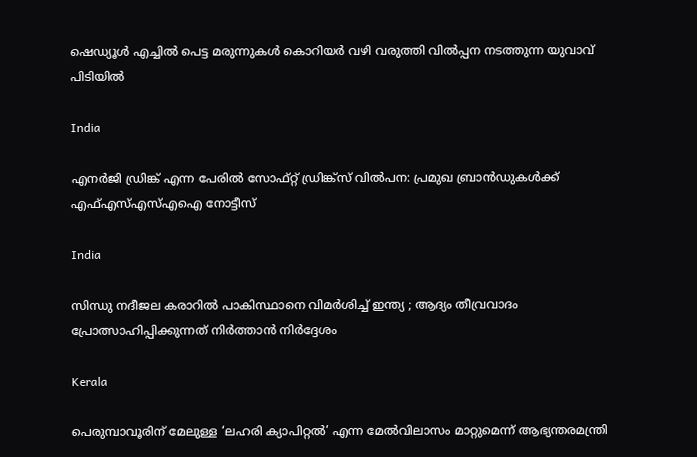ഷെഡ്യൂള്‍ എച്ചില്‍ പെട്ട മരുന്നുകള്‍ കൊറിയര്‍ വഴി വരുത്തി വില്‍പ്പന നടത്തുന്ന യുവാവ് പിടിയില്‍

India

എനര്‍ജി ഡ്രിങ്ക് എന്ന പേരില്‍ സോഫ്റ്റ് ഡ്രിങ്ക്‌സ് വില്‍പന: പ്രമുഖ ബ്രാന്‍ഡുകള്‍ക്ക് എഫ്എസ്എസ്എഐ നോട്ടീസ്

India

സിന്ധു നദീജല കരാറിൽ പാകിസ്ഥാനെ വിമർശിച്ച് ഇന്ത്യ ; ആദ്യം തീവ്രവാദം പ്രോത്സാഹിപ്പിക്കുന്നത് നിർത്താൻ നിർദ്ദേശം

Kerala

പെരുമ്പാവൂരിന് മേലുള്ള ‘ലഹരി ക്യാപിറ്റല്‍’ എന്ന മേല്‍വിലാസം മാറ്റുമെന്ന് ആഭ്യന്തരമന്ത്രി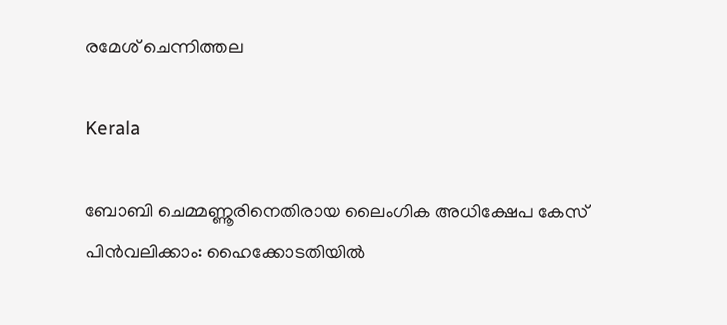രമേശ് ചെന്നിത്തല

Kerala

ബോബി ചെമ്മണ്ണൂരിനെതിരായ ലൈംഗിക അധിക്ഷേപ കേസ് പിന്‍വലിക്കാം: ഹൈക്കോടതിയില്‍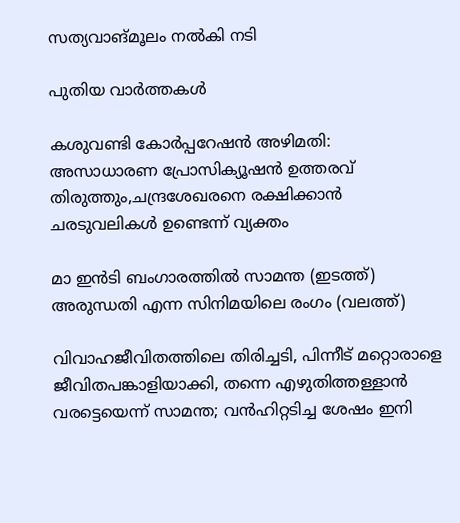സത്യവാങ്മൂലം നല്‍കി നടി

പുതിയ വാര്‍ത്തകള്‍

കശുവണ്ടി കോര്‍പ്പറേഷന്‍ അഴിമതി: അസാധാരണ പ്രോസിക്യൂഷന്‍ ഉത്തരവ് തിരുത്തും,ചന്ദ്രശേഖരനെ രക്ഷിക്കാന്‍ ചരടുവലികള്‍ ഉണ്ടെന്ന് വ്യക്തം

മാ ഇന്‍ടി ബംഗാരത്തില്‍ സാമന്ത (ഇടത്ത്) അരുന്ധതി എന്ന സിനിമയിലെ രംഗം (വലത്ത്)

വിവാഹജീവിതത്തിലെ തിരിച്ചടി, പിന്നീട് മറ്റൊരാളെ ജീവിതപങ്കാളിയാക്കി, തന്നെ എഴുതിത്തള്ളാന്‍ വരട്ടെയെന്ന് സാമന്ത; വന്‍ഹിറ്റടിച്ച ശേഷം ഇനി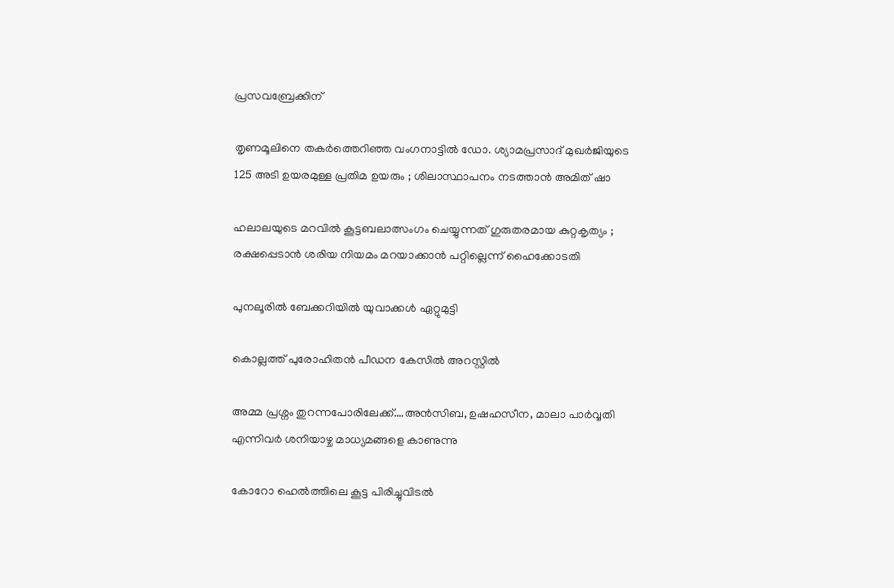പ്രസവബ്രേക്കിന്

തൃണമൂലിനെ തകർത്തെറിഞ്ഞ വംഗനാട്ടിൽ ഡോ. ശ്യാമപ്രസാദ് മുഖർജിയുടെ 125 അടി ഉയരമുള്ള പ്രതിമ ഉയരും ; ശിലാസ്ഥാപനം നടത്താൻ അമിത് ഷാ

ഹലാലയുടെ മറവിൽ കൂട്ടബലാത്സംഗം ചെയ്യുന്നത് ഗുരുതരമായ കുറ്റകൃത്യം ; രക്ഷപ്പെടാൻ ശരിയ നിയമം മറയാക്കാൻ പറ്റില്ലെന്ന് ഹൈക്കോടതി

പുനലൂരില്‍ ബേക്കറിയില്‍ യുവാക്കള്‍ ഏറ്റുമുട്ടി

കൊല്ലത്ത് പുരോഹിതന്‍ പീഡന കേസില്‍ അറസ്റ്റില്‍

അമ്മ പ്രശ്നം തുറന്നപോരിലേക്ക്….അന്‍സിബ, ഉഷഹസീന, മാലാ പാര്‍വ്വതി എന്നിവര്‍ ശനിയാഴ്ച മാധ്യമങ്ങളെ കാണുന്നു

കോറോ ഹെല്‍ത്തിലെ കൂട്ട പിരിച്ചുവിടല്‍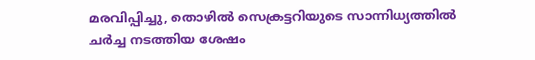മരവിപ്പിച്ചു, തൊഴില്‍ സെക്രട്ടറിയുടെ സാന്നിധ്യത്തില്‍ ചര്‍ച്ച നടത്തിയ ശേഷം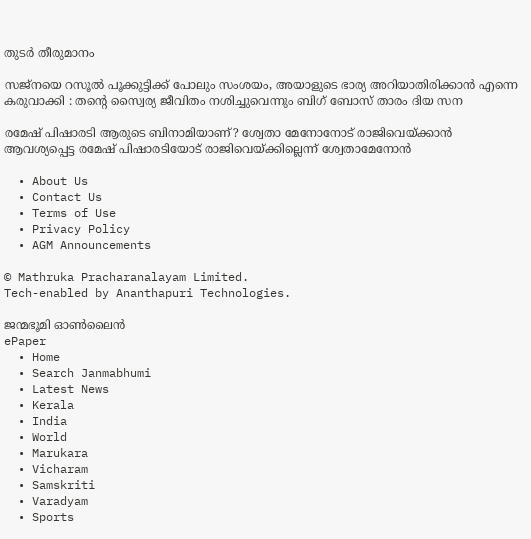തുടര്‍ തീരുമാനം

സജ്നയെ റസൂൽ പൂക്കുട്ടിക്ക് പോലും സംശയം, അയാളുടെ ഭാര്യ അറിയാതിരിക്കാൻ എന്നെ കരുവാക്കി : തന്റെ സ്വൈര്യ ജീവിതം നശിച്ചുവെന്നും ബിഗ് ബോസ് താരം ദിയ സന

രമേഷ് പിഷാരടി ആരുടെ ബിനാമിയാണ്? ശ്വേതാ മേനോനോട് രാജിവെയ്‌ക്കാന്‍ ആവശ്യപ്പെട്ട രമേഷ് പിഷാരടിയോട് രാജിവെയ്‌ക്കില്ലെന്ന് ശ്വേതാമേനോന്‍

  • About Us
  • Contact Us
  • Terms of Use
  • Privacy Policy
  • AGM Announcements

© Mathruka Pracharanalayam Limited.
Tech-enabled by Ananthapuri Technologies.

ജന്മഭൂമി ഓണ്‍ലൈന്‍
ePaper
  • Home
  • Search Janmabhumi
  • Latest News
  • Kerala
  • India
  • World
  • Marukara
  • Vicharam
  • Samskriti
  • Varadyam
  • Sports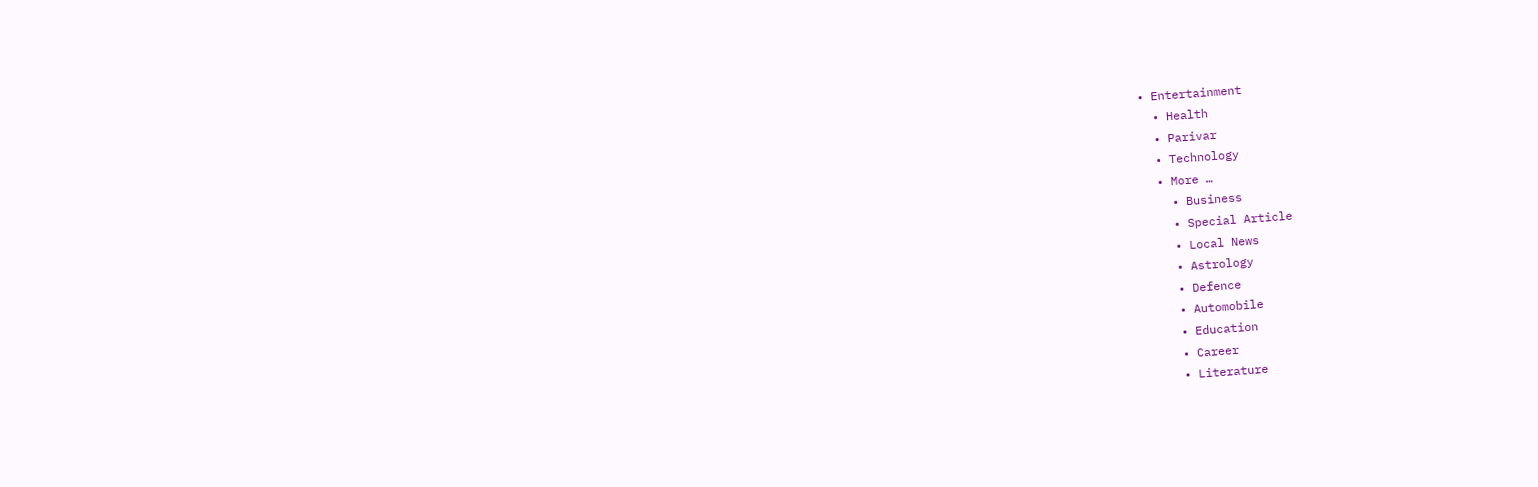• Entertainment
  • Health
  • Parivar
  • Technology
  • More …
    • Business
    • Special Article
    • Local News
    • Astrology
    • Defence
    • Automobile
    • Education
    • Career
    • Literature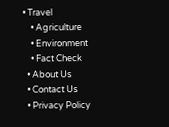• Travel
    • Agriculture
    • Environment
    • Fact Check
  • About Us
  • Contact Us
  • Privacy Policy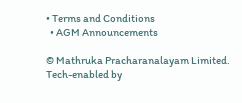• Terms and Conditions
  • AGM Announcements

© Mathruka Pracharanalayam Limited.
Tech-enabled by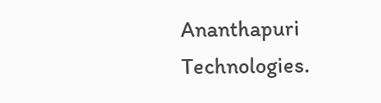Ananthapuri Technologies.